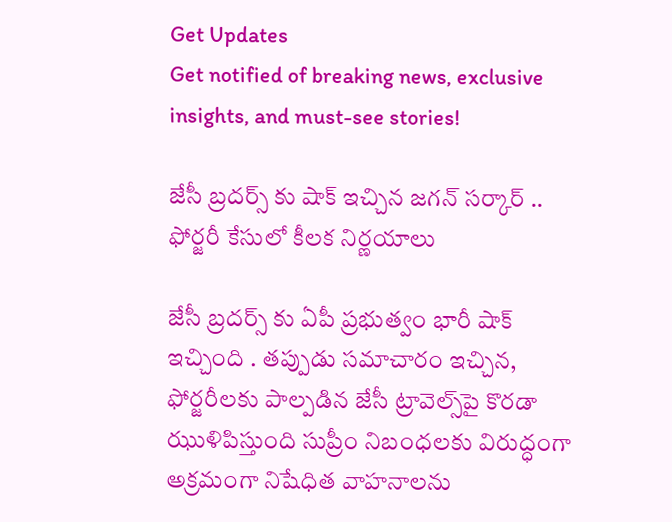Get Updates
Get notified of breaking news, exclusive insights, and must-see stories!

జేసీ బ్రదర్స్ కు షాక్ ఇచ్చిన జగన్ సర్కార్ .. ఫోర్జరీ కేసులో కీలక నిర్ణయాలు

జేసీ బ్రదర్స్ కు ఏపీ ప్రభుత్వం భారీ షాక్ ఇచ్చింది . తప్పుడు సమాచారం ఇచ్చిన, ఫోర్జరీలకు పాల్పడిన జేసీ ట్రావెల్స్‌పై కొరడా ఝుళిపిస్తుంది సుప్రీం నిబంధలకు విరుద్ధంగా అక్రమంగా నిషేధిత వాహనాలను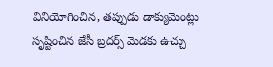వినియోగించిన, తప్పుడు డాక్యుమెంట్లు సృష్టించిన జేసీ బ్రదర్స్ మెడకు ఉచ్చు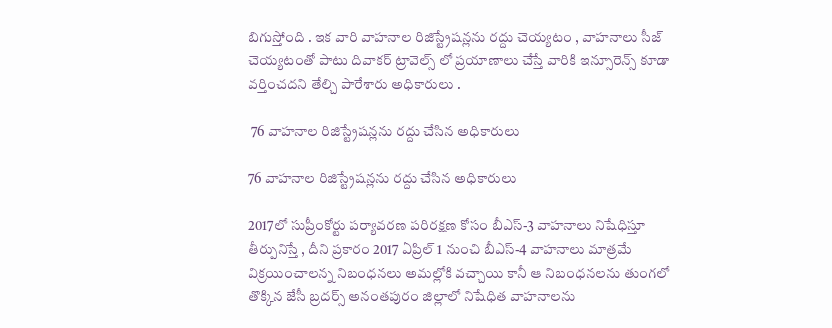బిగుస్తోంది . ఇక వారి వాహనాల రిజిస్ట్రేషన్లను రద్దు చెయ్యటం , వాహనాలు సీజ్ చెయ్యటంతో పాటు దివాకర్ ట్రావెల్స్ లో ప్రయాణాలు చేస్తే వారికి ఇన్సూరెన్స్ కూడా వర్తించదని తేల్చి పారేశారు అధికారులు .

 76 వాహనాల రిజిస్ట్రేషన్లను రద్దు చేసిన అధికారులు

76 వాహనాల రిజిస్ట్రేషన్లను రద్దు చేసిన అధికారులు

2017లో సుప్రీంకోర్టు పర్యావరణ పరిరక్షణ కోసం బీఎస్‌-3 వాహనాలు నిషేధిస్తూ తీర్పునిస్తే , దీని ప్రకారం 2017 ఏప్రిల్‌ 1 నుంచి బీఎస్‌-4 వాహనాలు మాత్రమే విక్రయించాలన్న నిబంధనలు అమల్లోకి వచ్చాయి కానీ ఆ నిబంధనలను తుంగలో తొక్కిన జేసీ బ్రదర్స్ అనంతపురం జిల్లాలో నిషేధిత వాహనాలను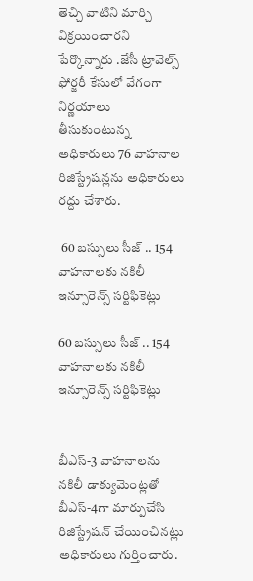తెచ్చి వాటిని మార్చి విక్రయించారని పేర్కొన్నారు .జేసీ ట్రావెల్స్‌ ఫోర్జరీ కేసులో వేగంగా నిర్ణయాలు తీసుకుంటున్న అధికారులు 76 వాహనాల రిజిస్ట్రేషన్లను అధికారులు రద్దు చేశారు.

 60 బస్సులు సీజ్ .. 154 వాహనాలకు నకిలీ ఇన్సూరెన్స్ సర్టిఫికెట్లు

60 బస్సులు సీజ్ .. 154 వాహనాలకు నకిలీ ఇన్సూరెన్స్ సర్టిఫికెట్లు


బీఎస్‌-3 వాహనాలను నకిలీ డాక్యుమెంట్లతో బీఎస్‌-4గా మార్పుచేసి రిజిస్ట్రేషన్‌ చేయించినట్లు అధికారులు గుర్తించారు.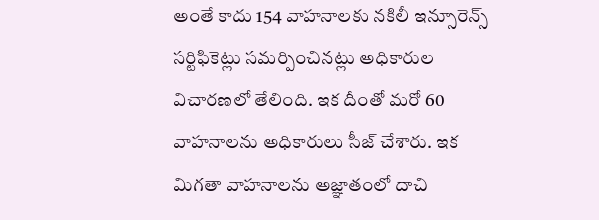అంతే కాదు 154 వాహనాలకు నకిలీ ఇన్సూరెన్స్‌ సర్టిఫికెట్లు సమర్పించినట్లు అధికారుల విచారణలో తేలింది. ఇక దీంతో మరో 60 వాహనాలను అధికారులు సీజ్ చేశారు. ఇక మిగతా వాహనాలను అజ్ఞాతంలో దాచి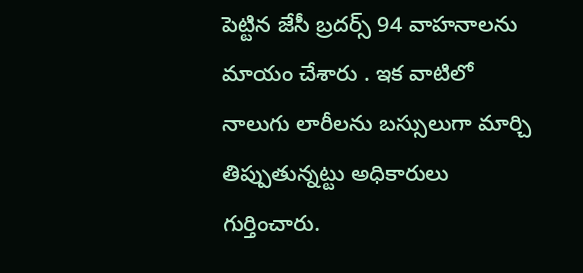పెట్టిన జేసీ బ్రదర్స్ 94 వాహనాలను మాయం చేశారు . ఇక వాటిలో నాలుగు లారీలను బస్సులుగా మార్చి తిప్పుతున్నట్టు అధికారులు గుర్తించారు.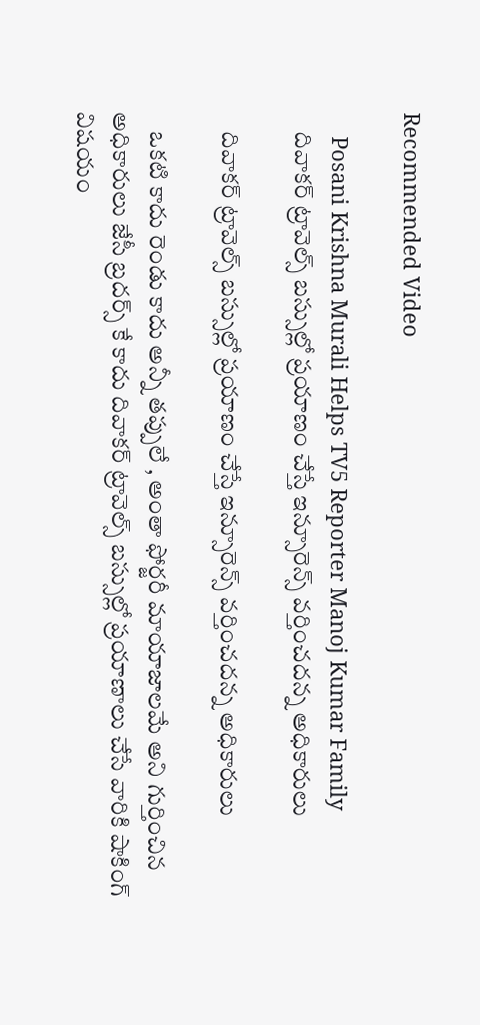Recommended Video

    Posani Krishna Murali Helps TV5 Reporter Manoj Kumar Family
    దివాకర్ ట్రావెల్స్ బస్సుల్లో ప్రయాణం చేస్తే ఇన్సూరెన్స్ వర్తించదన్న అధికారులు

    దివాకర్ ట్రావెల్స్ బస్సుల్లో ప్రయాణం చేస్తే ఇన్సూరెన్స్ వర్తించదన్న అధికారులు

    ఒకటి కాదు రెండు కాదు అన్నీ తప్పులే , అంతా ఫోర్జరీ మాయాజాలమే అని గుర్తించిన అధికారులు జేసీ బ్రదర్స్ కే కాదు దివాకర్ ట్రావెల్స్ బస్సుల్లో ప్రయాణాలు చేసే వారికి షాకింగ్ విషయం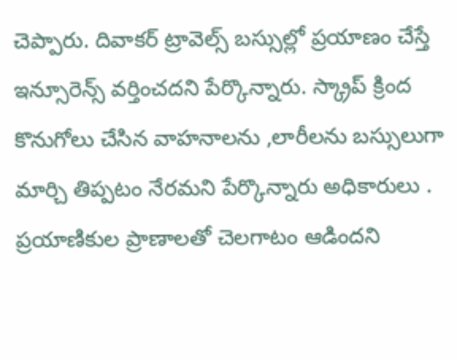చెప్పారు. దివాకర్ ట్రావెల్స్ బస్సుల్లో ప్రయాణం చేస్తే ఇన్సూరెన్స్ వర్తించదని పేర్కొన్నారు. స్క్రాప్ క్రింద కొనుగోలు చేసిన వాహనాలను ,లారీలను బస్సులుగా మార్చి తిప్పటం నేరమని పేర్కొన్నారు అధికారులు . ప్రయాణికుల ప్రాణాలతో చెలగాటం ఆడిందని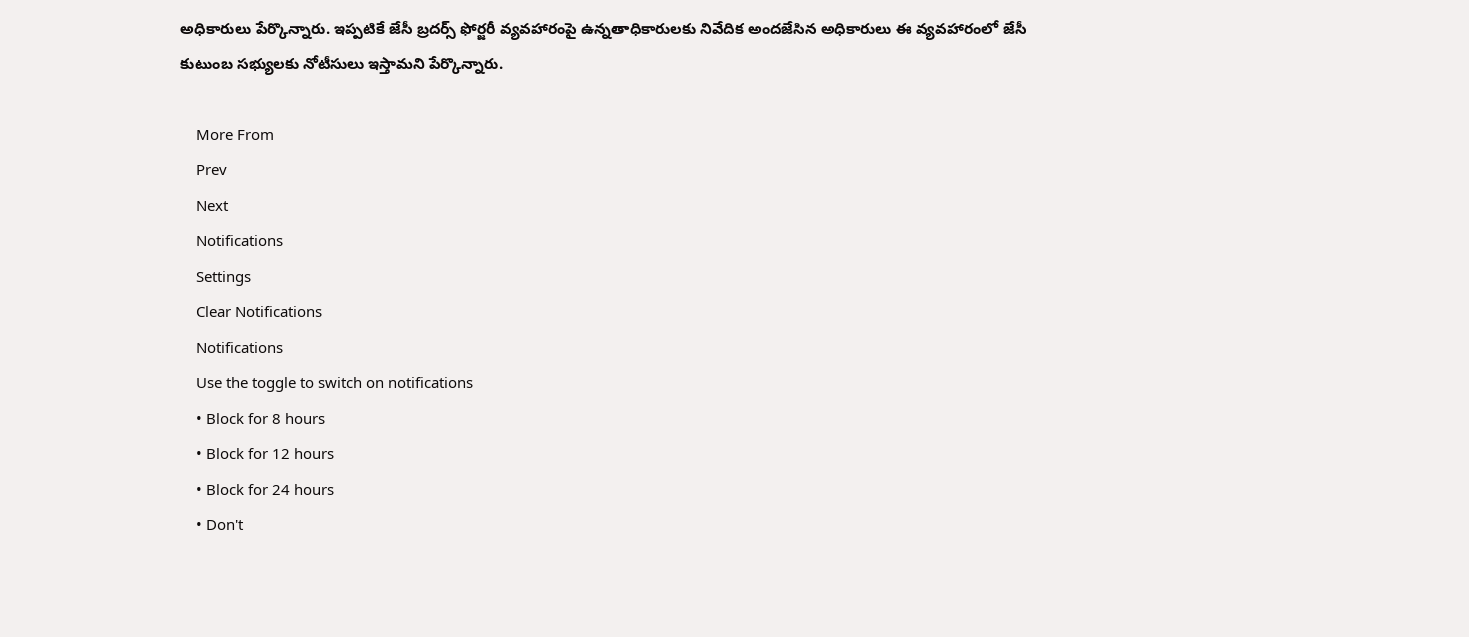అధికారులు పేర్కొన్నారు. ఇప్పటికే జేసీ బ్రదర్స్ ఫోర్జరీ వ్యవహారంపై ఉన్నతాధికారులకు నివేదిక అందజేసిన అధికారులు ఈ వ్యవహారంలో జేసీ కుటుంబ సభ్యులకు నోటీసులు ఇస్తామని పేర్కొన్నారు.

    More From
    Prev
    Next
    Notifications
    Settings
    Clear Notifications
    Notifications
    Use the toggle to switch on notifications
    • Block for 8 hours
    • Block for 12 hours
    • Block for 24 hours
    • Don't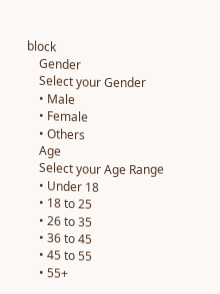block
    Gender
    Select your Gender
    • Male
    • Female
    • Others
    Age
    Select your Age Range
    • Under 18
    • 18 to 25
    • 26 to 35
    • 36 to 45
    • 45 to 55
    • 55+